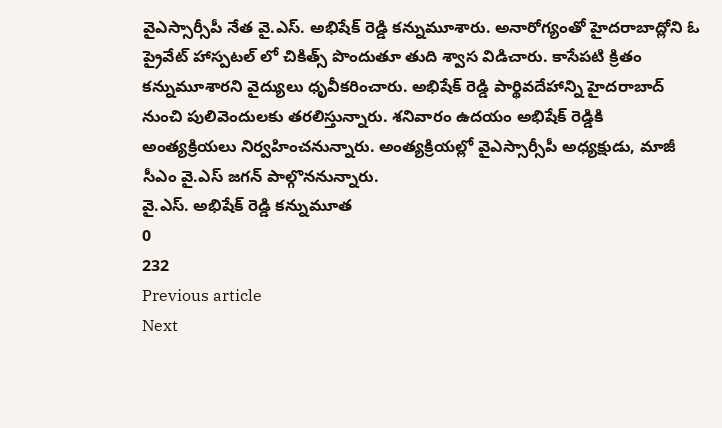వైఎస్సార్సీపీ నేత వై.ఎస్. అభిషేక్ రెడ్డి కన్నుమూశారు. అనారోగ్యంతో హైదరాబాద్లోని ఓ ప్రైవేట్ హాస్పటల్ లో చికిత్స్ పొందుతూ తుది శ్వాస విడిచారు. కాసేపటి క్రితం కన్నుమూశారని వైద్యులు ధృవీకరించారు. అభిషేక్ రెడ్డి పార్థివదేహాన్ని హైదరాబాద్ నుంచి పులివెందులకు తరలిస్తున్నారు. శనివారం ఉదయం అభిషేక్ రెడ్డికి అంత్యక్రియలు నిర్వహించనున్నారు. అంత్యక్రియల్లో వైఎస్సార్సీపీ అధ్యక్షుడు, మాజీ సీఎం వై.ఎస్ జగన్ పాల్గొననున్నారు.
వై.ఎస్. అభిషేక్ రెడ్డి కన్నుమూత
0
232
Previous article
Next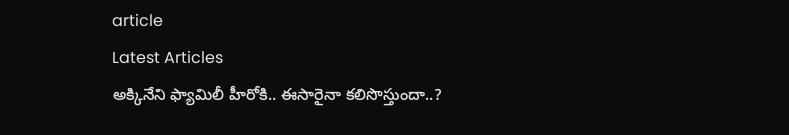article
Latest Articles
అక్కినేని ఫ్యామిలీ హీరోకి.. ఈసారైనా కలిసొస్తుందా..?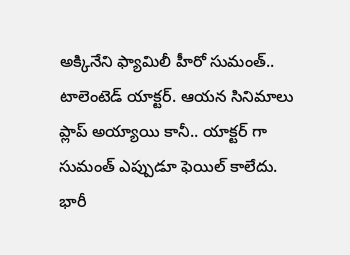అక్కినేని ఫ్యామిలీ హీరో సుమంత్.. టాలెంటెడ్ యాక్టర్. ఆయన సినిమాలు ప్లాప్ అయ్యాయి కానీ.. యాక్టర్ గా సుమంత్ ఎప్పుడూ ఫెయిల్ కాలేదు. భారీ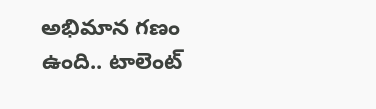అభిమాన గణం ఉంది.. టాలెంట్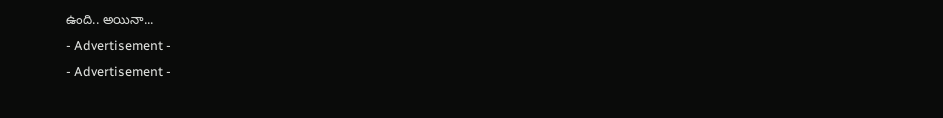ఉంది.. అయినా...
- Advertisement -
- Advertisement -